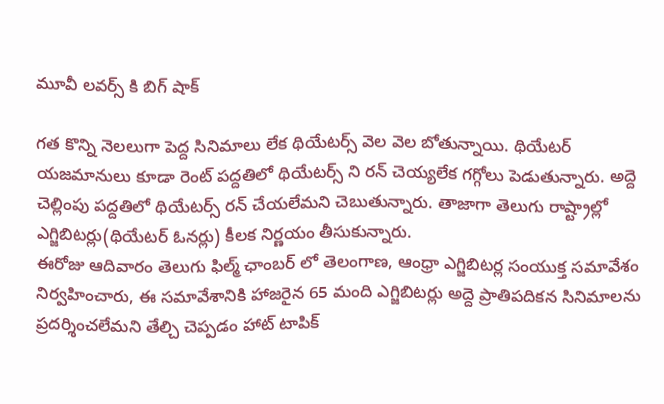మూవీ లవర్స్ కి బిగ్ షాక్

గత కొన్ని నెలలుగా పెద్ద సినిమాలు లేక థియేటర్స్ వెల వెల బోతున్నాయి. థియేటర్ యజమానులు కూడా రెంట్ పద్దతిలో థియేటర్స్ ని రన్ చెయ్యలేక గగ్గోలు పెడుతున్నారు. అద్దె చెల్లింపు పద్దతిలో థియేటర్స్ రన్ చేయలేమని చెబుతున్నారు. తాజాగా తెలుగు రాష్ట్రాల్లో ఎగ్జిబిటర్లు(థియేటర్ ఓనర్లు) కీలక నిర్ణయం తీసుకున్నారు.
ఈరోజు ఆదివారం తెలుగు ఫిల్మ్ ఛాంబర్ లో తెలంగాణ, ఆంధ్రా ఎగ్జిబిటర్ల సంయుక్త సమావేశం నిర్వహించారు, ఈ సమావేశానికి హాజరైన 65 మంది ఎగ్జిబిటర్లు అద్దె ప్రాతిపదికన సినిమాలను ప్రదర్శించలేమని తేల్చి చెప్పడం హాట్ టాపిక్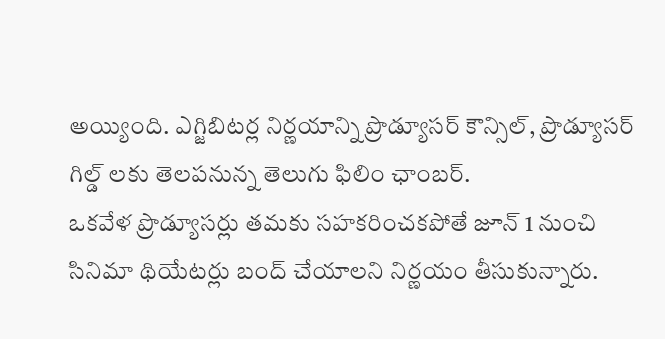అయ్యింది. ఎగ్జిబిటర్ల నిర్ణయాన్ని ప్రొడ్యూసర్ కౌన్సిల్, ప్రొడ్యూసర్ గిల్డ్ లకు తెలపనున్న తెలుగు ఫిలిం ఛాంబర్.
ఒకవేళ ప్రొడ్యూసర్లు తమకు సహకరించకపోతే జూన్ 1 నుంచి సినిమా థియేటర్లు బంద్ చేయాలని నిర్ణయం తీసుకున్నారు.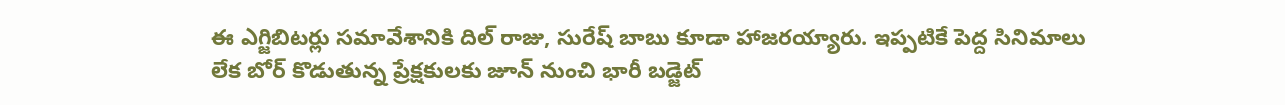ఈ ఎగ్జిబిటర్లు సమావేశానికి దిల్ రాజు, సురేష్ బాబు కూడా హాజరయ్యారు. ఇప్పటికే పెద్ద సినిమాలు లేక బోర్ కొడుతున్న ప్రేక్షకులకు జూన్ నుంచి భారీ బడ్జెట్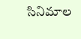సినిమాల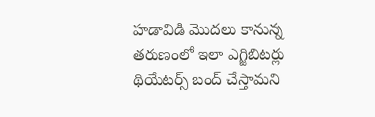హడావిడి మొదలు కానున్న తరుణంలో ఇలా ఎగ్జిబిటర్లు థియేటర్స్ బంద్ చేస్తామని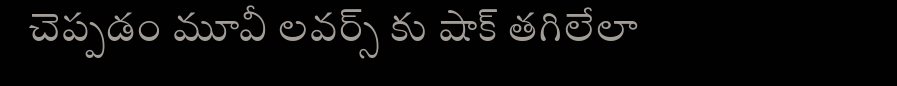చెప్పడం మూవీ లవర్స్ కు షాక్ తగిలేలా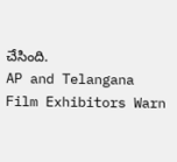చేసింది.
AP and Telangana Film Exhibitors Warn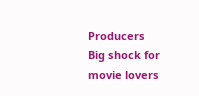Producers
Big shock for movie lovers